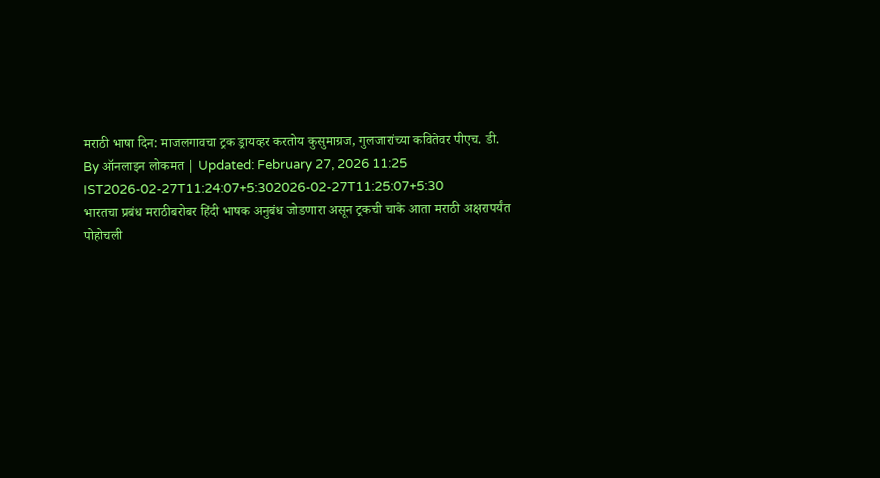मराठी भाषा दिन: माजलगावचा ट्रक ड्रायव्हर करतोय कुसुमाग्रज, गुलजारांच्या कवितेवर पीएच. डी.
By ऑनलाइन लोकमत | Updated: February 27, 2026 11:25 IST2026-02-27T11:24:07+5:302026-02-27T11:25:07+5:30
भारतचा प्रबंध मराठीबरोबर हिंदी भाषक अनुबंध जोडणारा असून ट्रकची चाके आता मराठी अक्षरापर्यंत पोहोचली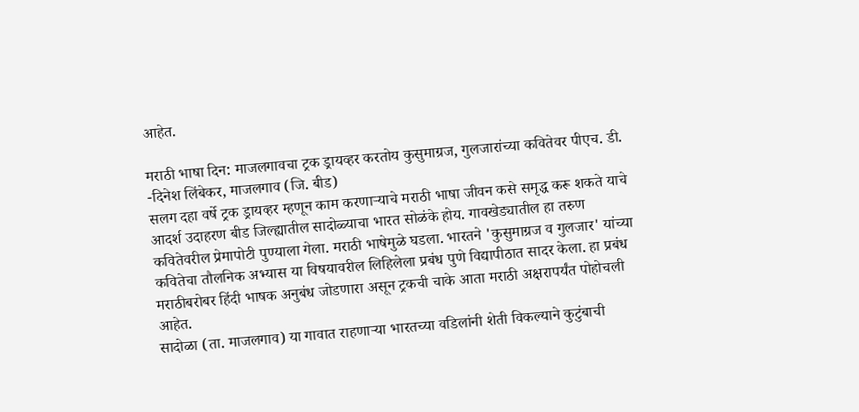आहेत.

मराठी भाषा दिन: माजलगावचा ट्रक ड्रायव्हर करतोय कुसुमाग्रज, गुलजारांच्या कवितेवर पीएच. डी.
-दिनेश लिंबेकर, माजलगाव (जि. बीड)
सलग दहा वर्षे ट्रक ड्रायव्हर म्हणून काम करणाऱ्याचे मराठी भाषा जीवन कसे समृद्ध करू शकते याचे आदर्श उदाहरण बीड जिल्ह्यातील सादोळ्याचा भारत सोळंके होय. गावखेड्यातील हा तरुण कवितेवरील प्रेमापोटी पुण्याला गेला. मराठी भाषेमुळे घडला. भारतने 'कुसुमाग्रज व गुलजार' यांच्या कवितेचा तौलनिक अभ्यास या विषयावरील लिहिलेला प्रबंध पुणे विद्यापीठात सादर केला. हा प्रबंध मराठीबरोबर हिंदी भाषक अनुबंध जोडणारा असून ट्रकची चाके आता मराठी अक्षरापर्यंत पोहोचली आहेत.
सादोळा (ता. माजलगाव) या गावात राहणाऱ्या भारतच्या वडिलांनी शेती विकल्याने कुटुंबाची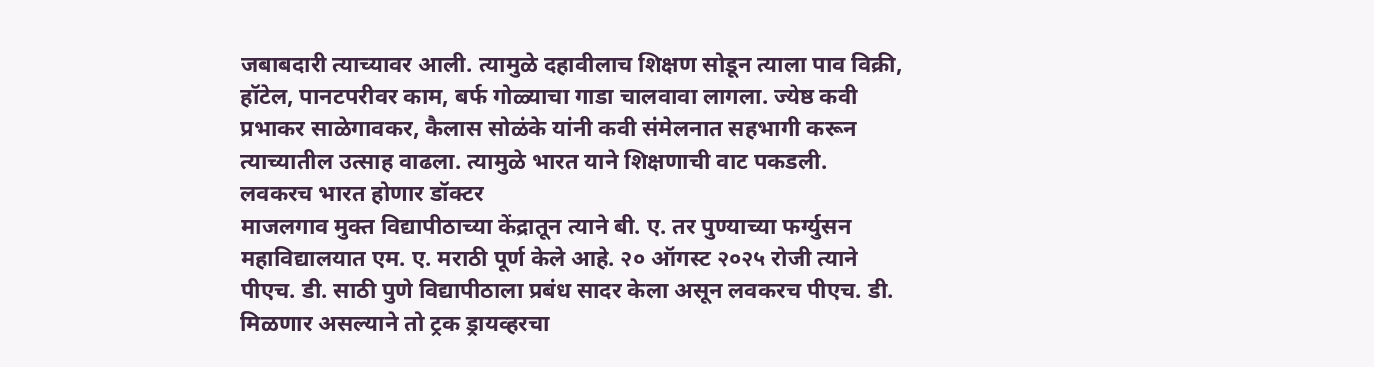जबाबदारी त्याच्यावर आली. त्यामुळे दहावीलाच शिक्षण सोडून त्याला पाव विक्री, हॉटेल, पानटपरीवर काम, बर्फ गोळ्याचा गाडा चालवावा लागला. ज्येष्ठ कवी प्रभाकर साळेगावकर, कैलास सोळंके यांनी कवी संमेलनात सहभागी करून त्याच्यातील उत्साह वाढला. त्यामुळे भारत याने शिक्षणाची वाट पकडली.
लवकरच भारत होणार डॉक्टर
माजलगाव मुक्त विद्यापीठाच्या केंद्रातून त्याने बी. ए. तर पुण्याच्या फर्ग्युसन महाविद्यालयात एम. ए. मराठी पूर्ण केले आहे. २० ऑगस्ट २०२५ रोजी त्याने पीएच. डी. साठी पुणे विद्यापीठाला प्रबंध सादर केला असून लवकरच पीएच. डी. मिळणार असल्याने तो ट्रक ड्रायव्हरचा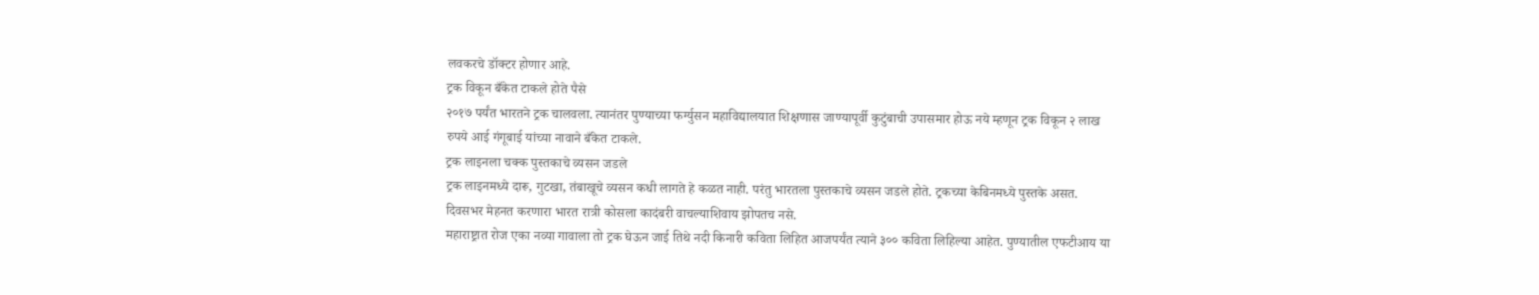लवकरचे डॉक्टर होणार आहे.
ट्रक विकून बँकेत टाकले होते पैसे
२०१७ पर्यंत भारतने ट्रक चालवला. त्यानंतर पुण्याच्या फर्ग्युसन महाविद्यालयात शिक्षणास जाण्यापूर्वी कुटुंबाची उपासमार होऊ नये म्हणून ट्रक विकून २ लाख रुपये आई गंगूबाई यांच्या नावाने बँकेत टाकले.
ट्रक लाइनला चक्क पुस्तकाचे व्यसन जडले
ट्रक लाइनमध्ये दारू, गुटखा, तंबाखूचे व्यसन कधी लागते हे कळत नाही. परंतु भारतला पुस्तकाचे व्यसन जडले होते. ट्रकच्या केबिनमध्ये पुस्तके असत. दिवसभर मेहनत करणारा भारत रात्री कोसला कादंबरी वाचल्याशिवाय झोपतच नसे.
महाराष्ट्रात रोज एका नव्या गावाला तो ट्रक घेऊन जाई तिथे नदी किनारी कविता लिहित आजपर्यंत त्याने ३०० कविता लिहिल्या आहेत. पुण्यातील एफटीआय या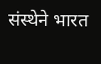संस्थेने भारत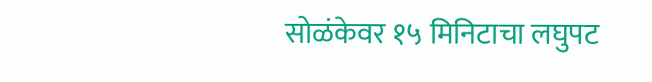सोळंकेवर १५ मिनिटाचा लघुपट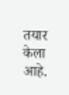तयार केला आहे.